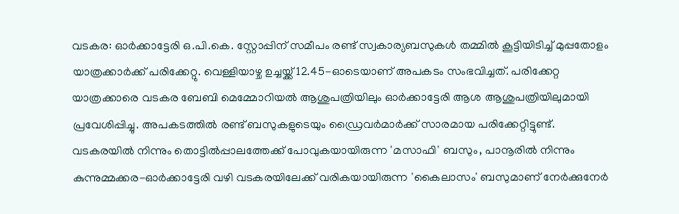വടകര: ഓർക്കാട്ടേരി ഒ.പി.കെ. സ്റ്റോപ്പിന് സമീപം രണ്ട് സ്വകാര്യബസുകൾ തമ്മിൽ കൂട്ടിയിടിച്ച് മുപ്പതോളം യാത്രക്കാർക്ക് പരിക്കേറ്റു. വെള്ളിയാഴ്ച ഉച്ചയ്ക്ക് 12.45-ഓടെയാണ് അപകടം സംഭവിച്ചത്. പരിക്കേറ്റ യാത്രക്കാരെ വടകര ബേബി മെമ്മോറിയൽ ആശുപത്രിയിലും ഓർക്കാട്ടേരി ആശ ആശുപത്രിയിലുമായി പ്രവേശിപ്പിച്ചു. അപകടത്തിൽ രണ്ട് ബസുകളുടെയും ഡ്രൈവർമാർക്ക് സാരമായ പരിക്കേറ്റിട്ടുണ്ട്.
വടകരയിൽ നിന്നും തൊട്ടിൽപ്പാലത്തേക്ക് പോവുകയായിരുന്ന 'മസാഫി' ബസും, പാനൂരിൽ നിന്നും കുന്നുമ്മക്കര-ഓർക്കാട്ടേരി വഴി വടകരയിലേക്ക് വരികയായിരുന്ന 'കൈലാസം' ബസുമാണ് നേർക്കുനേർ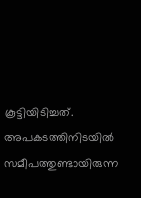കൂട്ടിയിടിച്ചത്. അപകടത്തിനിടയിൽ സമീപത്തുണ്ടായിരുന്ന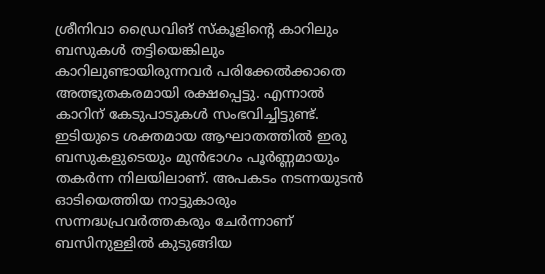ശ്രീനിവാ ഡ്രൈവിങ് സ്കൂളിന്റെ കാറിലും ബസുകൾ തട്ടിയെങ്കിലും കാറിലുണ്ടായിരുന്നവർ പരിക്കേൽക്കാതെ അത്ഭുതകരമായി രക്ഷപ്പെട്ടു. എന്നാൽ കാറിന് കേടുപാടുകൾ സംഭവിച്ചിട്ടുണ്ട്. ഇടിയുടെ ശക്തമായ ആഘാതത്തിൽ ഇരു ബസുകളുടെയും മുൻഭാഗം പൂർണ്ണമായും തകർന്ന നിലയിലാണ്. അപകടം നടന്നയുടൻ ഓടിയെത്തിയ നാട്ടുകാരും സന്നദ്ധപ്രവർത്തകരും ചേർന്നാണ് ബസിനുള്ളിൽ കുടുങ്ങിയ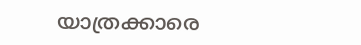യാത്രക്കാരെ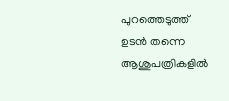പുറത്തെടുത്ത് ഉടൻ തന്നെ ആശുപത്രികളിൽ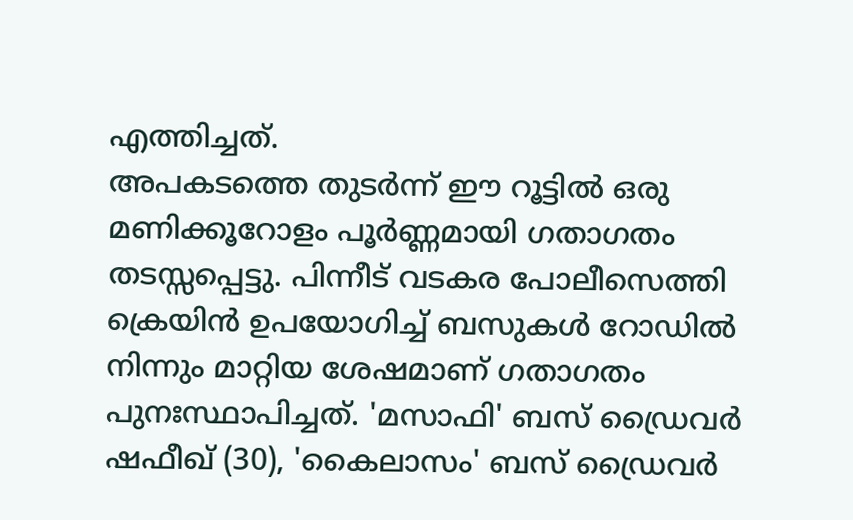എത്തിച്ചത്.
അപകടത്തെ തുടർന്ന് ഈ റൂട്ടിൽ ഒരു മണിക്കൂറോളം പൂർണ്ണമായി ഗതാഗതം തടസ്സപ്പെട്ടു. പിന്നീട് വടകര പോലീസെത്തി ക്രെയിൻ ഉപയോഗിച്ച് ബസുകൾ റോഡിൽ നിന്നും മാറ്റിയ ശേഷമാണ് ഗതാഗതം പുനഃസ്ഥാപിച്ചത്. 'മസാഫി' ബസ് ഡ്രൈവർ ഷഫീഖ് (30), 'കൈലാസം' ബസ് ഡ്രൈവർ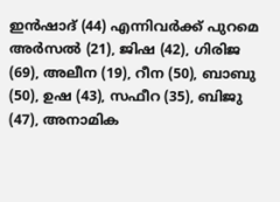ഇൻഷാദ് (44) എന്നിവർക്ക് പുറമെ അർസൽ (21), ജിഷ (42), ഗിരിജ (69), അലീന (19), റീന (50), ബാബു (50), ഉഷ (43), സഫീറ (35), ബിജു (47), അനാമിക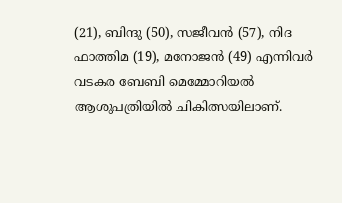(21), ബിന്ദു (50), സജീവൻ (57), നിദ ഫാത്തിമ (19), മനോജൻ (49) എന്നിവർ വടകര ബേബി മെമ്മോറിയൽ ആശുപത്രിയിൽ ചികിത്സയിലാണ്.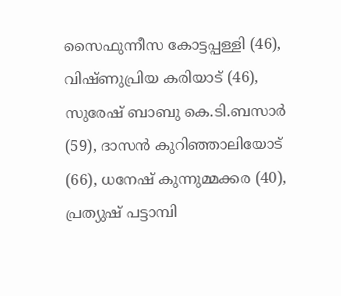സൈഫുന്നീസ കോട്ടപ്പള്ളി (46), വിഷ്ണുപ്രിയ കരിയാട് (46), സുരേഷ് ബാബു കെ.ടി.ബസാർ (59), ദാസൻ കുറിഞ്ഞാലിയോട് (66), ധനേഷ് കുന്നുമ്മക്കര (40), പ്രത്യുഷ് പട്ടാമ്പി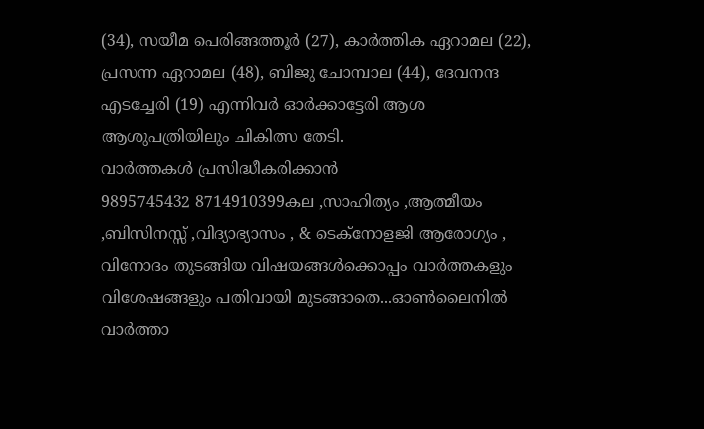(34), സയീമ പെരിങ്ങത്തൂർ (27), കാർത്തിക ഏറാമല (22), പ്രസന്ന ഏറാമല (48), ബിജു ചോമ്പാല (44), ദേവനന്ദ എടച്ചേരി (19) എന്നിവർ ഓർക്കാട്ടേരി ആശ ആശുപത്രിയിലും ചികിത്സ തേടി.
വാർത്തകൾ പ്രസിദ്ധീകരിക്കാൻ
9895745432 8714910399കല ,സാഹിത്യം ,ആത്മീയം ,ബിസിനസ്സ് ,വിദ്യാഭ്യാസം , & ടെക്നോളജി ആരോഗ്യം , വിനോദം തുടങ്ങിയ വിഷയങ്ങൾക്കൊപ്പം വാർത്തകളും വിശേഷങ്ങളും പതിവായി മുടങ്ങാതെ...ഓൺലൈനിൽ വാർത്താ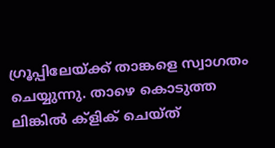ഗ്രൂപ്പിലേയ്ക്ക് താങ്കളെ സ്വാഗതം ചെയ്യുന്നു. താഴെ കൊടുത്ത ലിങ്കിൽ ക്ളിക് ചെയ്ത്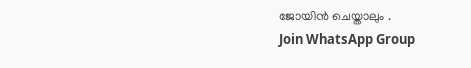ജോയിൻ ചെയ്താലും .
Join WhatsApp Group